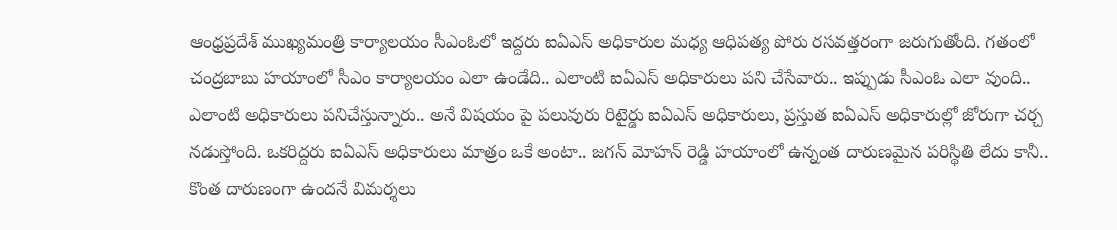ఆంధ్రప్రదేశ్ ముఖ్యమంత్రి కార్యాలయం సీఎంఓలో ఇద్దరు ఐఏఎస్ అధికారుల మధ్య ఆధిపత్య పోరు రసవత్తరంగా జరుగుతోంది. గతంలో చంద్రబాబు హయాంలో సీఎం కార్యాలయం ఎలా ఉండేది.. ఎలాంటి ఐఏఎస్ అధికారులు పని చేసేవారు.. ఇప్పుడు సీఎంఓ ఎలా వుంది.. ఎలాంటి అధికారులు పనిచేస్తున్నారు.. అనే విషయం పై పలువురు రిటైర్డు ఐఏఎస్ అధికారులు, ప్రస్తుత ఐఏఎస్ అధికారుల్లో జోరుగా చర్చ నడుస్తోంది. ఒకరిద్దరు ఐఏఎస్ అధికారులు మాత్రం ఒకే అంటా.. జగన్ మోహన్ రెడ్డి హయాంలో ఉన్నంత దారుణమైన పరిస్థితి లేదు కానీ.. కొంత దారుణంగా ఉందనే విమర్శలు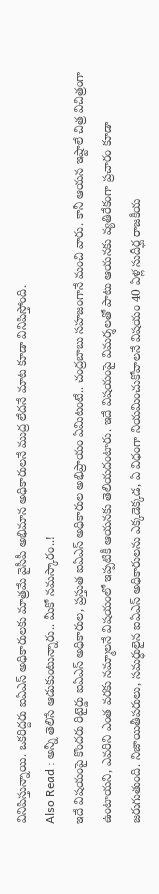వినిపిస్తున్నాయి. ఒకరిద్దరు ఐఏఎస్ అధికారులకు మాత్రమే వైసీపీ అభిమాన అధికారులనే ముద్ర లేదనే మాట కూడా వినిపిస్తోంది.
Also Read : అన్నీ తెలిసే ఆడుకుంటున్నారు.. మీకో నమస్కారం..!
ఇదే విషయంపై కొందరు రిటైర్డు ఐఏఎస్ అధికారుల, ప్రస్తుత ఐఏఎస్ అధికారుల అభిప్రాయం ఏమిటంటే.. చంద్రబాబు సహజంగానే మంచి వారు. కానీ ఆయన ఇష్టాలే చిత్ర విచిత్రంగా ఉంటాయని, ఎవరిని ఎంత వరకు నమ్మాలనే విషయంలో ఇప్పటికీ ఆయనకు తెలియదంటారు. ఇదే విషయంపై విమర్శలతో పాటు ఆయనకు వ్యతిరేకంగా ప్రచారం కూడా జరుగుతుంది. నిజాయితీపరులు, సమర్ధులైన ఐఏఎస్ అధికారులను ఎక్కడెక్కడ, ఏ విధంగా నియమించుకోవాలనే విషయం 40 ఏళ్ల సుదీర్ఘ రాజకీయ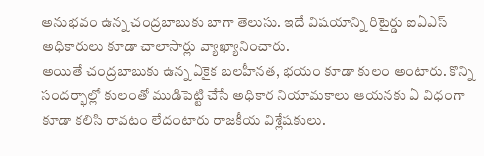అనుభవం ఉన్న చంద్రబాబుకు బాగా తెలుసు. ఇదే విషయాన్ని రిటైర్డు ఐఏఎస్ అధికారులు కూడా చాలాసార్లు వ్యాఖ్యానించారు.
అయితే చంద్రబాబుకు ఉన్న ఏకైక బలహీనత, భయం కూడా కులం అంటారు. కొన్ని సందర్భాల్లో కులంతో ముడిపెట్టి చేసే అధికార నియామకాలు ఆయనకు ఏ విధంగా కూడా కలిసి రావటం లేదంటారు రాజకీయ విశ్లేషకులు.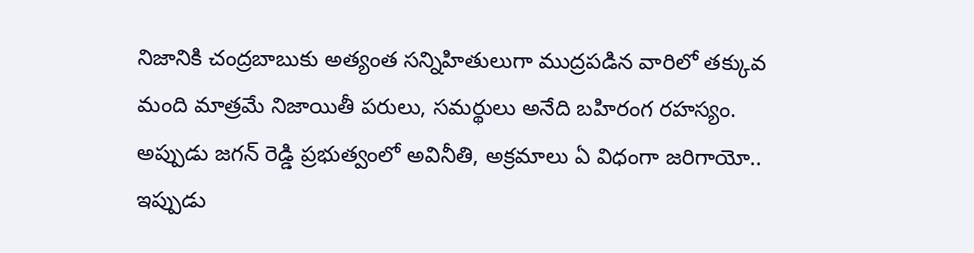నిజానికి చంద్రబాబుకు అత్యంత సన్నిహితులుగా ముద్రపడిన వారిలో తక్కువ మంది మాత్రమే నిజాయితీ పరులు, సమర్థులు అనేది బహిరంగ రహస్యం. అప్పుడు జగన్ రెడ్డి ప్రభుత్వంలో అవినీతి, అక్రమాలు ఏ విధంగా జరిగాయో.. ఇప్పుడు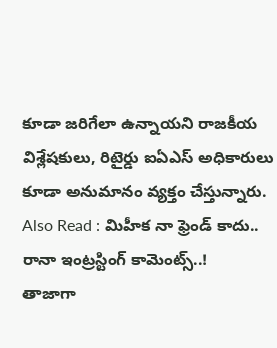కూడా జరిగేలా ఉన్నాయని రాజకీయ విశ్లేషకులు, రిటైర్డు ఐఏఎస్ అధికారులు కూడా అనుమానం వ్యక్తం చేస్తున్నారు.
Also Read : మిహీక నా ఫ్రెండ్ కాదు.. రానా ఇంట్రస్టింగ్ కామెంట్స్..!
తాజాగా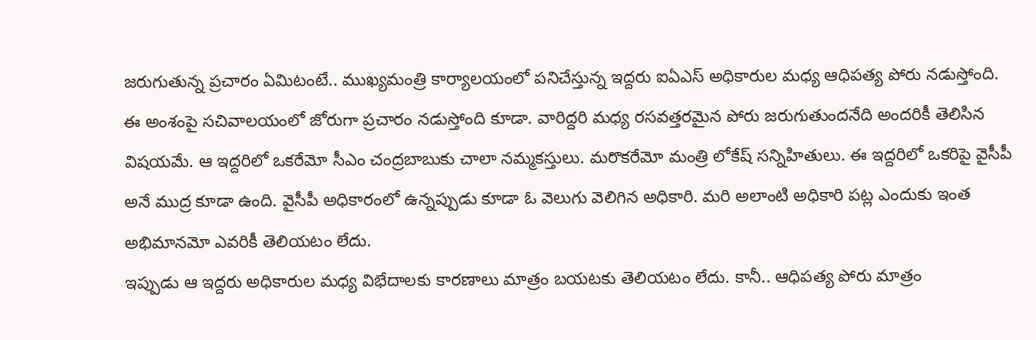జరుగుతున్న ప్రచారం ఏమిటంటే.. ముఖ్యమంత్రి కార్యాలయంలో పనిచేస్తున్న ఇద్దరు ఐఏఎస్ అధికారుల మధ్య ఆధిపత్య పోరు నడుస్తోంది. ఈ అంశంపై సచివాలయంలో జోరుగా ప్రచారం నడుస్తోంది కూడా. వారిద్దరి మధ్య రసవత్తరమైన పోరు జరుగుతుందనేది అందరికీ తెలిసిన విషయమే. ఆ ఇద్దరిలో ఒకరేమో సీఎం చంద్రబాబుకు చాలా నమ్మకస్తులు. మరొకరేమో మంత్రి లోకేష్ సన్నిహితులు. ఈ ఇద్దరిలో ఒకరిపై వైసీపీ అనే ముద్ర కూడా ఉంది. వైసీపీ అధికారంలో ఉన్నప్పుడు కూడా ఓ వెలుగు వెలిగిన అధికారి. మరి అలాంటి అధికారి పట్ల ఎందుకు ఇంత అభిమానమో ఎవరికీ తెలియటం లేదు.
ఇప్పుడు ఆ ఇద్దరు అధికారుల మధ్య విభేదాలకు కారణాలు మాత్రం బయటకు తెలియటం లేదు. కానీ.. ఆధిపత్య పోరు మాత్రం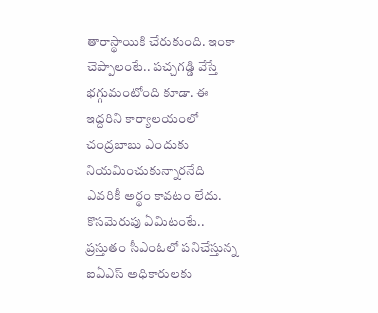తారాస్థాయికి చేరుకుంది. ఇంకా చెప్పాలంటే.. పచ్చగడ్డి వేస్తే భగ్గుమంటోంది కూడా. ఈ ఇద్దరిని కార్యాలయంలో చంద్రబాబు ఎందుకు నియమించుకున్నారనేది ఎవరికీ అర్థం కావటం లేదు. కొసమెరుపు ఏమిటంటే.. ప్రస్తుతం సీఎంఓలో పనిచేస్తున్న ఐఏఎస్ అధికారులకు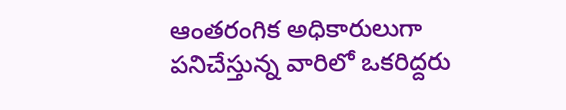ఆంతరంగిక అధికారులుగా పనిచేస్తున్న వారిలో ఒకరిద్దరు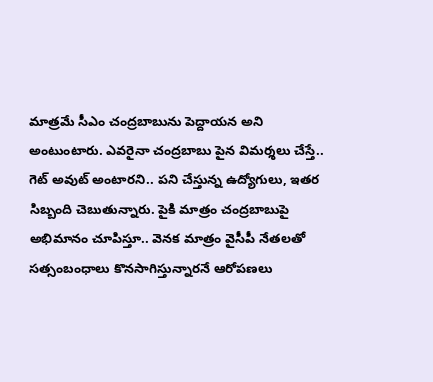మాత్రమే సీఎం చంద్రబాబును పెద్దాయన అని అంటుంటారు. ఎవరైనా చంద్రబాబు పైన విమర్శలు చేస్తే.. గెట్ అవుట్ అంటారని.. పని చేస్తున్న ఉద్యోగులు, ఇతర సిబ్బంది చెబుతున్నారు. పైకి మాత్రం చంద్రబాబుపై అభిమానం చూపిస్తూ.. వెనక మాత్రం వైసీపీ నేతలతో సత్సంబంధాలు కొనసాగిస్తున్నారనే ఆరోపణలు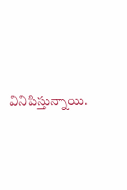వినిపిస్తున్నాయి.